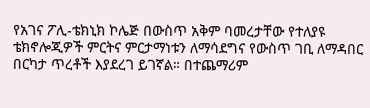የአገና ፖሊ-ቴክኒክ ኮሌጅ በውስጥ አቅም ባመረታቸው የተለያዩ ቴክኖሎጂዎች ምርትና ምርታማነቱን ለማሳደግና የውስጥ ገቢ ለማዳበር በርካታ ጥረቶች እያደረገ ይገኛል። በተጨማሪም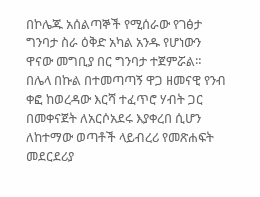በኮሌጁ አሰልጣኞች የሚሰራው የገፅታ ግንባታ ስራ ዕቅድ አካል አንዱ የሆነውን ዋናው መግቢያ በር ግንባታ ተጀምሯል። በሌላ በኩል በተመጣጣኝ ዋጋ ዘመናዊ የንብ ቀፎ ከወረዳው እርሻ ተፈጥሮ ሃብት ጋር በመቀናጀት ለአርሶአደሩ እያቀረበ ሲሆን ለከተማው ወጣቶች ላይብረሪ የመጽሐፍት መደርደሪያ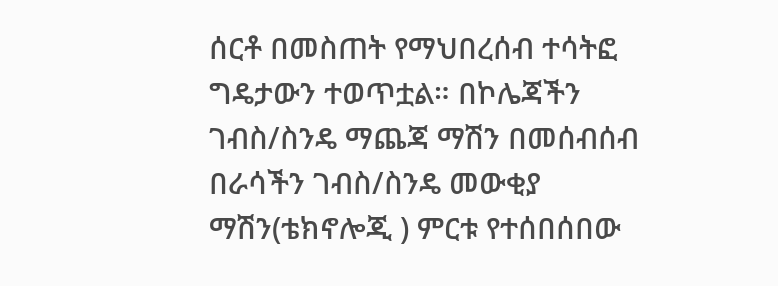ሰርቶ በመስጠት የማህበረሰብ ተሳትፎ ግዴታውን ተወጥቷል። በኮሌጃችን ገብስ/ስንዴ ማጨጃ ማሽን በመሰብሰብ በራሳችን ገብስ/ስንዴ መውቂያ ማሽን(ቴክኖሎጂ ) ምርቱ የተሰበሰበው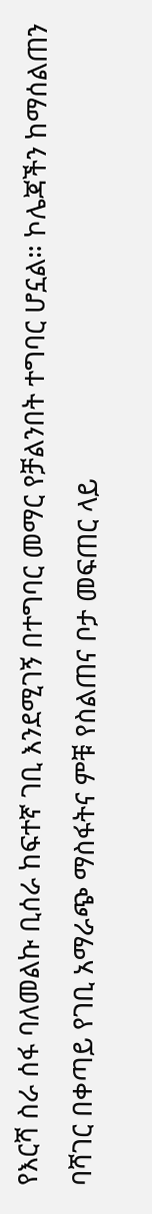የእርሻ ስራ ሰፋ ባለመልኩ ቢሰራ ከፍተኛ ገቢ እንደሚገኝ በተግባር መማር የቻልንበት ተግባር ሆኗል። ኮሌጃችን ከማሰልጠን ባሻገር በቀጣይ የገቢ አማራጭ ማስፋትና ምቹ የስልጠና ቦታ መፍጠር ላይ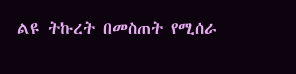ልዩ ትኩረት በመስጠት የሚሰራ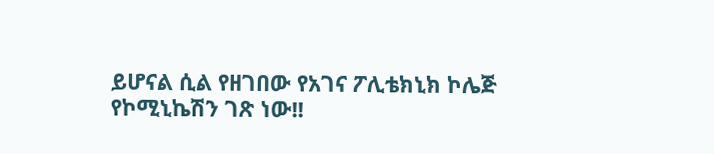ይሆናል ሲል የዘገበው የአገና ፖሊቴክኒክ ኮሌጅ የኮሚኒኬሽን ገጽ ነው!!